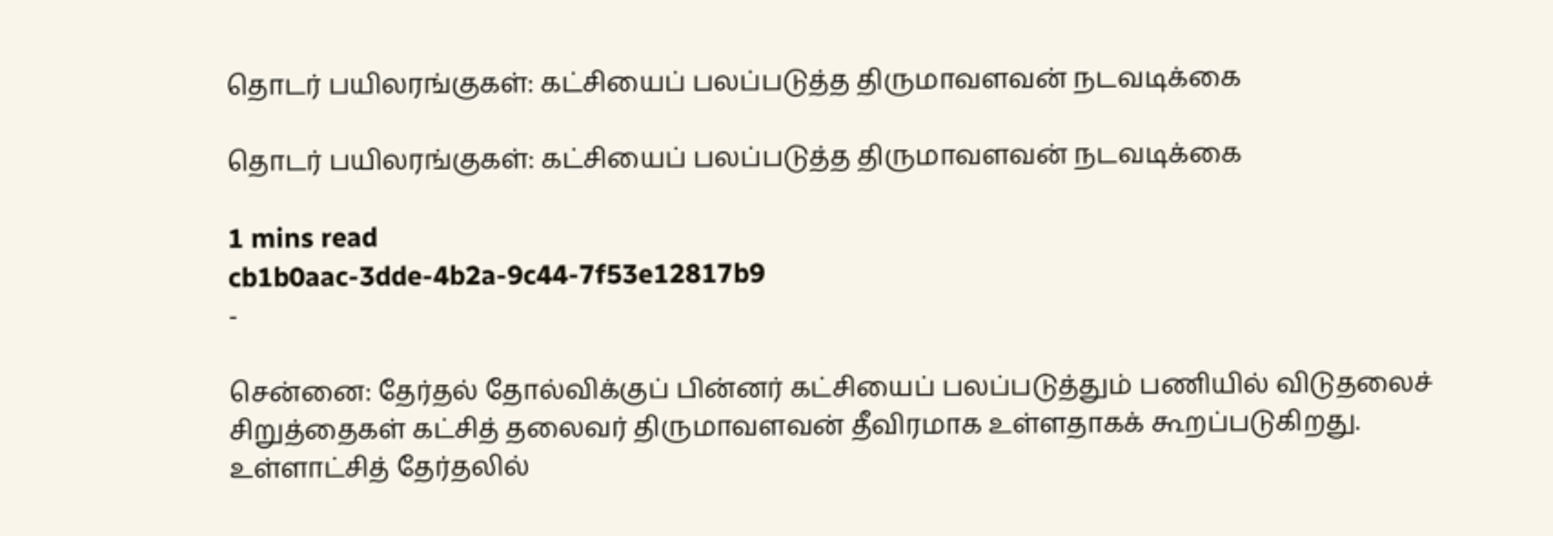தொடர் பயிலரங்குகள்: கட்சியைப் பலப்படுத்த திருமாவளவன் நடவடிக்கை

தொடர் பயிலரங்குகள்: கட்சியைப் பலப்படுத்த திருமாவளவன் நடவடிக்கை

1 mins read
cb1b0aac-3dde-4b2a-9c44-7f53e12817b9
-

சென்னை: தேர்தல் தோல்விக்குப் பின்னர் கட்சியைப் பலப்படுத்தும் பணியில் விடுதலைச் சிறுத்தைகள் கட்சித் தலைவர் திருமாவளவன் தீவிரமாக உள்ளதாகக் கூறப்படுகிறது. உள்ளாட்சித் தேர்தலில்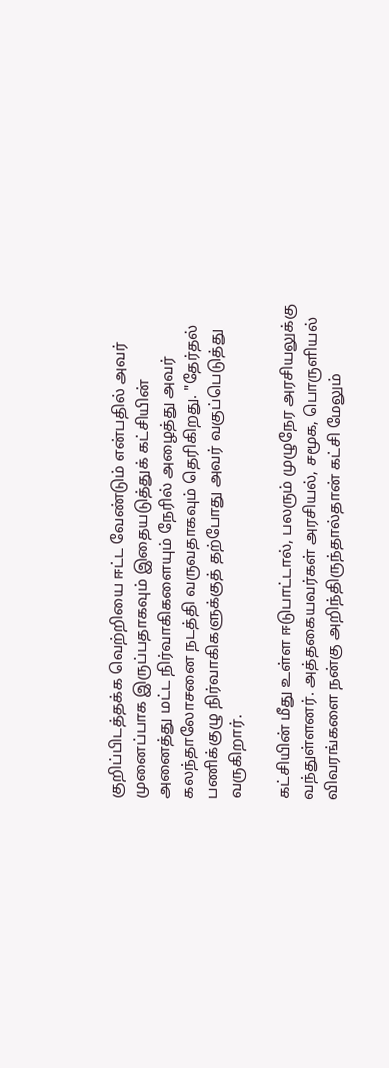குறிப்பிடத்தக்க வெற்றியை ஈட்ட வேண்டும் என்பதில் அவர் முனைப்பாக இருப்பதாகவும் இதையடுத்துக் கட்சியின் அனைத்து மட்ட நிர்வாகிகளையும் நேரில் அழைத்து அவர் கலந்தாலோசனை நடத்தி வருவதாகவும் தெரிகிறது. "தேர்தல் பணிக்குழு நிர்வாகிகளுக்குத் தற்போது அவர் வகுப்பெடுத்து வருகிறார்.

கட்சியின் மீது உள்ள ஈடுபாட்டால், பலரும் முழுநேர அரசியலுக்கு வந்துள்ளனர். அத்தகையவர்கள் அரசியல், சமூக, பொருளியல் விவரங்களை நன்கு அறிந்திருந்தால்தான் கட்சி மேலும்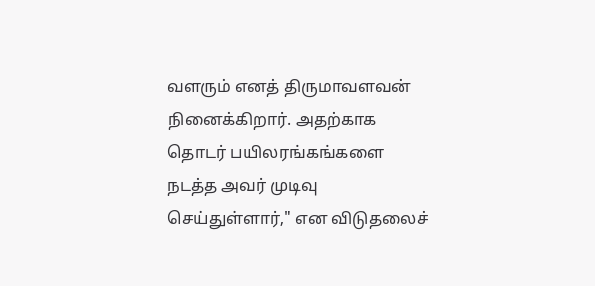வளரும் எனத் திருமாவளவன் நினைக்கிறார். அதற்காக தொடர் பயிலரங்கங்களை நடத்த அவர் முடிவு செய்துள்ளார்," என விடுதலைச்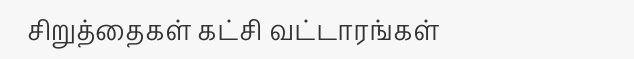சிறுத்தைகள் கட்சி வட்டாரங்கள்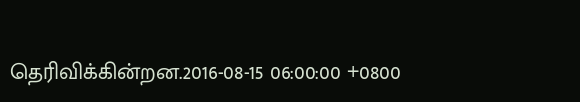தெரிவிக்கின்றன.2016-08-15 06:00:00 +0800